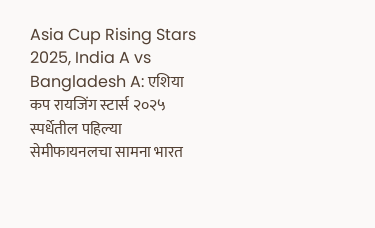Asia Cup Rising Stars 2025, India A vs Bangladesh A: एशिया कप रायजिंग स्टार्स २०२५ स्पर्धेतील पहिल्या सेमीफायनलचा सामना भारत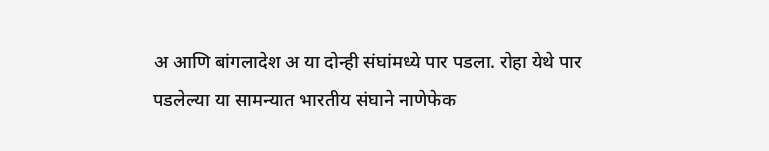अ आणि बांगलादेश अ या दोन्ही संघांमध्ये पार पडला. रोहा येथे पार पडलेल्या या सामन्यात भारतीय संघाने नाणेफेक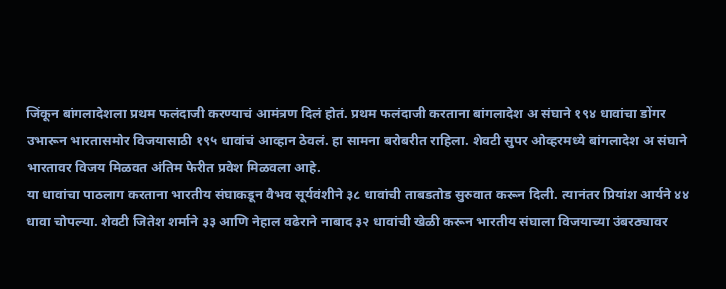जिंकून बांगलादेशला प्रथम फलंदाजी करण्याचं आमंत्रण दिलं होतं. प्रथम फलंदाजी करताना बांगलादेश अ संघाने १९४ धावांचा डोंगर उभारून भारतासमोर विजयासाठी १९५ धावांचं आव्हान ठेवलं. हा सामना बरोबरीत राहिला. शेवटी सुपर ओव्हरमध्ये बांगलादेश अ संघाने भारतावर विजय मिळवत अंतिम फेरीत प्रवेश मिळवला आहे.
या धावांचा पाठलाग करताना भारतीय संघाकडून वैभव सूर्यवंशीने ३८ धावांची ताबडतोड सुरुवात करून दिली. त्यानंतर प्रियांश आर्यने ४४ धावा चोपल्या. शेवटी जितेश शर्माने ३३ आणि नेहाल वढेराने नाबाद ३२ धावांची खेळी करून भारतीय संघाला विजयाच्या उंबरठ्यावर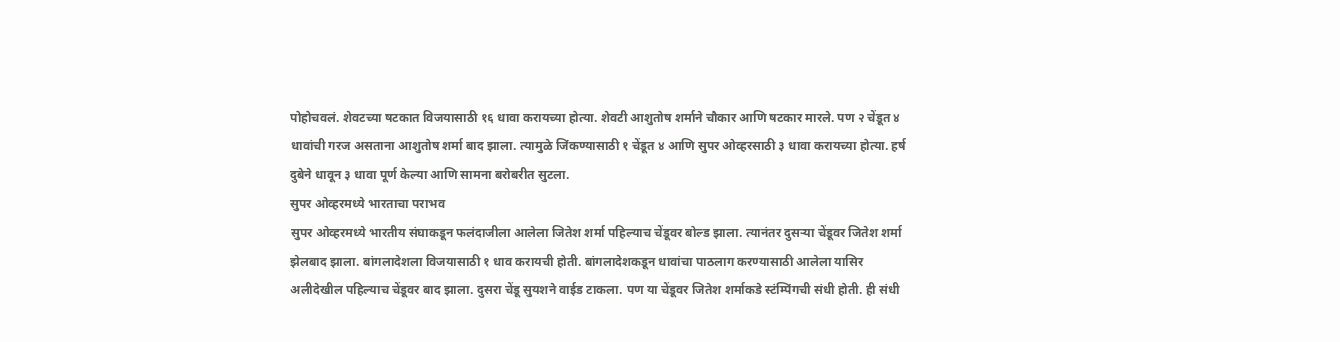पोहोचवलं. शेवटच्या षटकात विजयासाठी १६ धावा करायच्या होत्या. शेवटी आशुतोष शर्माने चौकार आणि षटकार मारले. पण २ चेंडूत ४ धावांची गरज असताना आशुतोष शर्मा बाद झाला. त्यामुळे जिंकण्यासाठी १ चेंडूत ४ आणि सुपर ओव्हरसाठी ३ धावा करायच्या होत्या. हर्ष दुबेने धावून ३ धावा पूर्ण केल्या आणि सामना बरोबरीत सुटला.
सुपर ओव्हरमध्ये भारताचा पराभव
सुपर ओव्हरमध्ये भारतीय संघाकडून फलंदाजीला आलेला जितेश शर्मा पहिल्याच चेंडूवर बोल्ड झाला. त्यानंतर दुसऱ्या चेंडूवर जितेश शर्मा झेलबाद झाला. बांगलादेशला विजयासाठी १ धाव करायची होती. बांगलादेशकडून धावांचा पाठलाग करण्यासाठी आलेला यासिर अलीदेखील पहिल्याच चेंडूवर बाद झाला. दुसरा चेंडू सुयशने वाईड टाकला. पण या चेंडूवर जितेश शर्माकडे स्टंम्पिंगची संधी होती. ही संधी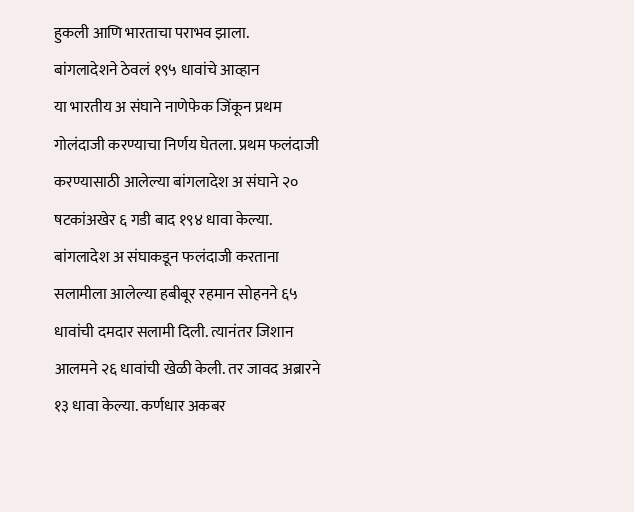हुकली आणि भारताचा पराभव झाला.
बांगलादेशने ठेवलं १९५ धावांचे आव्हान
या भारतीय अ संघाने नाणेफेक जिंकून प्रथम गोलंदाजी करण्याचा निर्णय घेतला. प्रथम फलंदाजी करण्यासाठी आलेल्या बांगलादेश अ संघाने २० षटकांअखेर ६ गडी बाद १९४ धावा केल्या. बांगलादेश अ संघाकडून फलंदाजी करताना सलामीला आलेल्या हबीबूर रहमान सोहनने ६५ धावांची दमदार सलामी दिली. त्यानंतर जिशान आलमने २६ धावांची खेळी केली. तर जावद अब्रारने १३ धावा केल्या. कर्णधार अकबर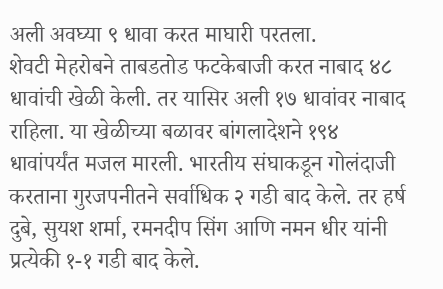अली अवघ्या ९ धावा करत माघारी परतला.
शेवटी मेहरोबने ताबडतोड फटकेबाजी करत नाबाद ४८ धावांची खेळी केली. तर यासिर अली १७ धावांवर नाबाद राहिला. या खेळीच्या बळावर बांगलादेशने १९४ धावांपर्यंत मजल मारली. भारतीय संघाकडून गोलंदाजी करताना गुरजपनीतने सर्वाधिक २ गडी बाद केले. तर हर्ष दुबे, सुयश शर्मा, रमनदीप सिंग आणि नमन धीर यांनी प्रत्येकी १-१ गडी बाद केले.